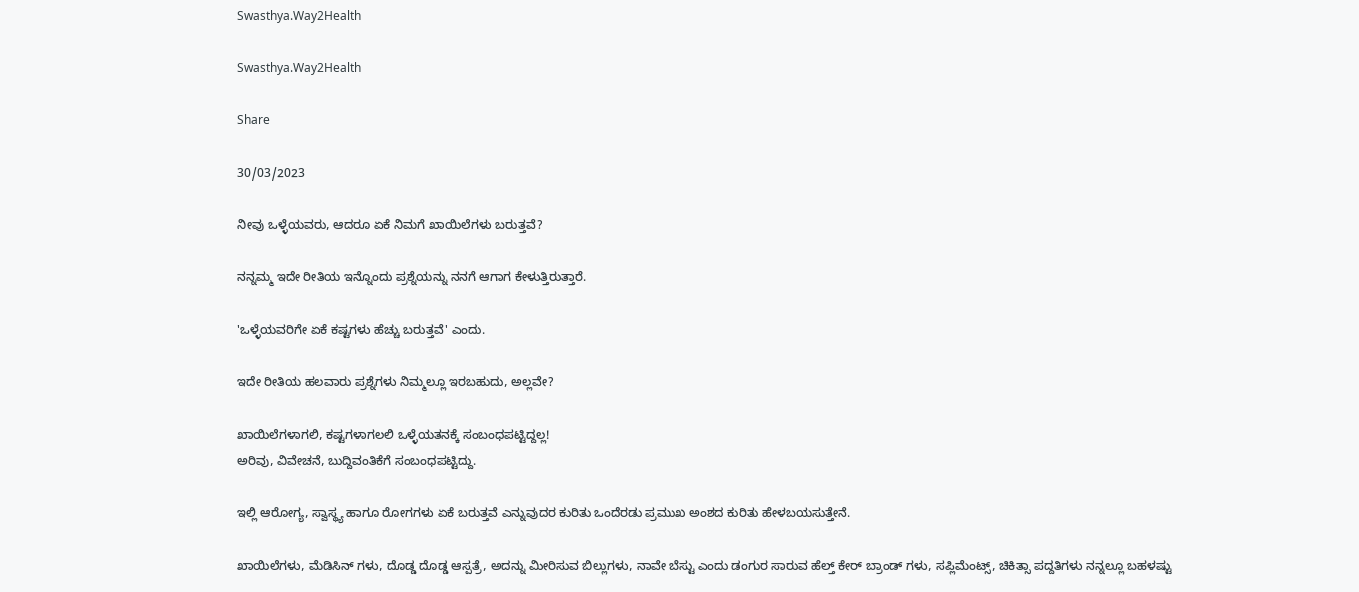Swasthya.Way2Health

Swasthya.Way2Health

Share

30/03/2023

ನೀವು ಒಳ್ಳೆಯವರು, ಆದರೂ ಏಕೆ ನಿಮಗೆ ಖಾಯಿಲೆಗಳು ಬರುತ್ತವೆ?

ನನ್ನಮ್ಮ ಇದೇ ರೀತಿಯ ಇನ್ನೊಂದು ಪ್ರಶ್ನೆಯನ್ನು ನನಗೆ ಆಗಾಗ ಕೇಳುತ್ತಿರುತ್ತಾರೆ.

'ಒಳ್ಳೆಯವರಿಗೇ ಏಕೆ ಕಷ್ಟಗಳು ಹೆಚ್ಚು ಬರುತ್ತವೆ' ಎಂದು.

ಇದೇ ರೀತಿಯ ಹಲವಾರು ಪ್ರಶ್ನೆಗಳು ನಿಮ್ಮಲ್ಲೂ ಇರಬಹುದು, ಅಲ್ಲವೇ?

ಖಾಯಿಲೆಗಳಾಗಲಿ, ಕಷ್ಟಗಳಾಗಲಲಿ ಒಳ್ಳೆಯತನಕ್ಕೆ ಸಂಬಂಧಪಟ್ಟಿದ್ದಲ್ಲ!
ಅರಿವು, ವಿವೇಚನೆ, ಬುದ್ದಿವಂತಿಕೆಗೆ ಸಂಬಂಧಪಟ್ಟಿದ್ದು.

ಇಲ್ಲಿ ಆರೋಗ್ಯ, ಸ್ವಾಸ್ಥ್ಯ ಹಾಗೂ ರೋಗಗಳು ಏಕೆ ಬರುತ್ತವೆ ಎನ್ನುವುದರ ಕುರಿತು ಒಂದೆರಡು ಪ್ರಮುಖ ಅಂಶದ ಕುರಿತು ಹೇಳಬಯಸುತ್ತೇನೆ.

ಖಾಯಿಲೆಗಳು, ಮೆಡಿಸಿನ್ ಗಳು, ದೊಡ್ಡ ದೊಡ್ಡ ಆಸ್ಪತ್ರೆ, ಅದನ್ನು ಮೀರಿಸುವ ಬಿಲ್ಲುಗಳು, ನಾವೇ ಬೆಸ್ಟು ಎಂದು ಡಂಗುರ ಸಾರುವ ಹೆಲ್ತ್ ಕೇರ್ ಬ್ರಾಂಡ್ ಗಳು, ಸಪ್ಲಿಮೆಂಟ್ಸ್, ಚಿಕಿತ್ಸಾ ಪದ್ದತಿಗಳು ನನ್ನಲ್ಲೂ ಬಹಳಷ್ಟು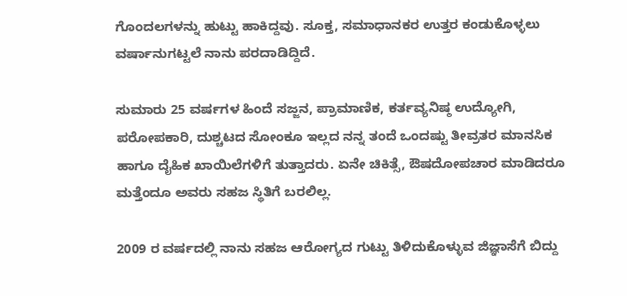ಗೊಂದಲಗಳನ್ನು ಹುಟ್ಟು ಹಾಕಿದ್ದವು. ಸೂಕ್ತ, ಸಮಾಧಾನಕರ ಉತ್ತರ ಕಂಡುಕೊಳ್ಳಲು ವರ್ಷಾನುಗಟ್ಟಲೆ ನಾನು ಪರದಾಡಿದ್ದಿದೆ.

ಸುಮಾರು 25 ವರ್ಷಗಳ ಹಿಂದೆ ಸಜ್ಜನ, ಪ್ರಾಮಾಣಿಕ, ಕರ್ತವ್ಯನಿಷ್ಠ ಉದ್ಯೋಗಿ, ಪರೋಪಕಾರಿ, ದುಶ್ಚಟದ ಸೋಂಕೂ ಇಲ್ಲದ ನನ್ನ ತಂದೆ ಒಂದಷ್ಟು ತೀವ್ರತರ ಮಾನಸಿಕ ಹಾಗೂ ದೈಹಿಕ ಖಾಯಿಲೆಗಳಿಗೆ ತುತ್ತಾದರು. ಏನೇ ಚಿಕಿತ್ಸೆ, ಔಷದೋಪಚಾರ ಮಾಡಿದರೂ ಮತ್ತೆಂದೂ ಅವರು ಸಹಜ ಸ್ಥಿತಿಗೆ ಬರಲಿಲ್ಲ.

2009 ರ ವರ್ಷದಲ್ಲಿ ನಾನು ಸಹಜ ಆರೋಗ್ಯದ ಗುಟ್ಟು ತಿಳಿದುಕೊಳ್ಳುವ ಜಿಜ್ಞಾಸೆಗೆ ಬಿದ್ದು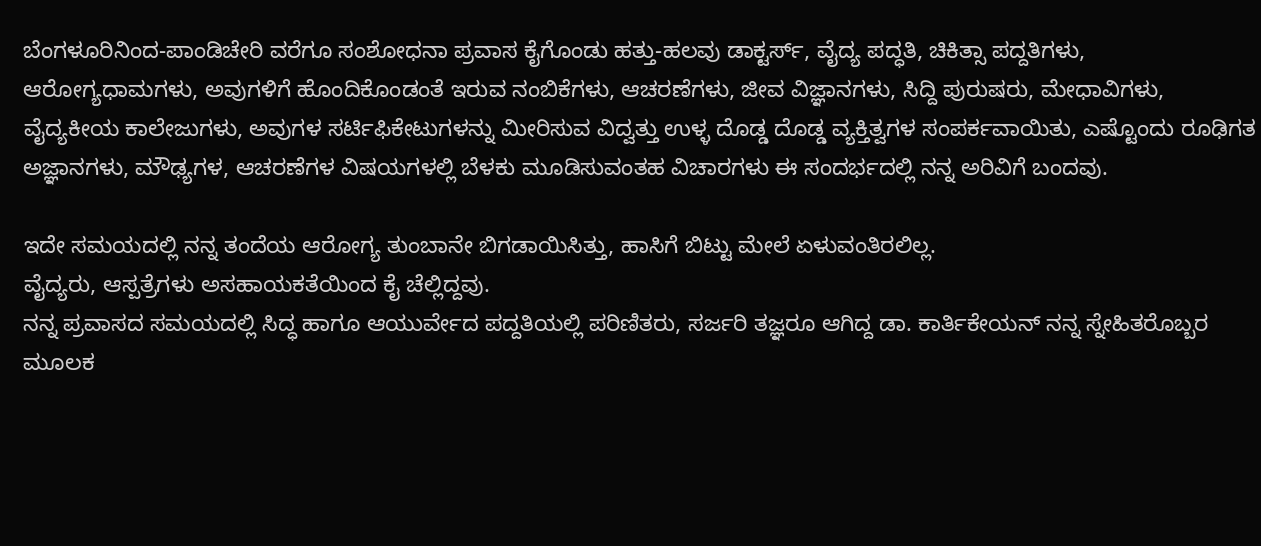ಬೆಂಗಳೂರಿನಿಂದ-ಪಾಂಡಿಚೇರಿ ವರೆಗೂ ಸಂಶೋಧನಾ ಪ್ರವಾಸ ಕೈಗೊಂಡು ಹತ್ತು-ಹಲವು ಡಾಕ್ಟರ್ಸ್, ವೈದ್ಯ ಪದ್ಧತಿ, ಚಿಕಿತ್ಸಾ ಪದ್ದತಿಗಳು, ಆರೋಗ್ಯಧಾಮಗಳು, ಅವುಗಳಿಗೆ ಹೊಂದಿಕೊಂಡಂತೆ ಇರುವ ನಂಬಿಕೆಗಳು, ಆಚರಣೆಗಳು, ಜೀವ ವಿಜ್ಞಾನಗಳು, ಸಿದ್ದಿ ಪುರುಷರು, ಮೇಧಾವಿಗಳು, ವೈದ್ಯಕೀಯ ಕಾಲೇಜುಗಳು, ಅವುಗಳ ಸರ್ಟಿಫಿಕೇಟುಗಳನ್ನು ಮೀರಿಸುವ ವಿದ್ವತ್ತು ಉಳ್ಳ ದೊಡ್ಡ ದೊಡ್ಡ ವ್ಯಕ್ತಿತ್ವಗಳ ಸಂಪರ್ಕವಾಯಿತು, ಎಷ್ಟೊಂದು ರೂಢಿಗತ ಅಜ್ಞಾನಗಳು, ಮೌಢ್ಯಗಳ, ಆಚರಣೆಗಳ ವಿಷಯಗಳಲ್ಲಿ ಬೆಳಕು ಮೂಡಿಸುವಂತಹ ವಿಚಾರಗಳು ಈ ಸಂದರ್ಭದಲ್ಲಿ ನನ್ನ ಅರಿವಿಗೆ ಬಂದವು.

ಇದೇ ಸಮಯದಲ್ಲಿ ನನ್ನ ತಂದೆಯ ಆರೋಗ್ಯ ತುಂಬಾನೇ ಬಿಗಡಾಯಿಸಿತ್ತು, ಹಾಸಿಗೆ ಬಿಟ್ಟು ಮೇಲೆ ಏಳುವಂತಿರಲಿಲ್ಲ.
ವೈದ್ಯರು, ಆಸ್ಪತ್ರೆಗಳು ಅಸಹಾಯಕತೆಯಿಂದ ಕೈ ಚೆಲ್ಲಿದ್ದವು.
ನನ್ನ ಪ್ರವಾಸದ ಸಮಯದಲ್ಲಿ ಸಿದ್ಧ ಹಾಗೂ ಆಯುರ್ವೇದ ಪದ್ದತಿಯಲ್ಲಿ ಪರಿಣಿತರು, ಸರ್ಜರಿ ತಜ್ಞರೂ ಆಗಿದ್ದ ಡಾ. ಕಾರ್ತಿಕೇಯನ್ ನನ್ನ ಸ್ನೇಹಿತರೊಬ್ಬರ ಮೂಲಕ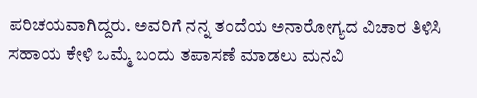ಪರಿಚಯವಾಗಿದ್ದರು. ಅವರಿಗೆ ನನ್ನ ತಂದೆಯ ಅನಾರೋಗ್ಯದ ವಿಚಾರ ತಿಳಿಸಿ ಸಹಾಯ ಕೇಳಿ ಒಮ್ಮೆ ಬಂದು ತಪಾಸಣೆ ಮಾಡಲು ಮನವಿ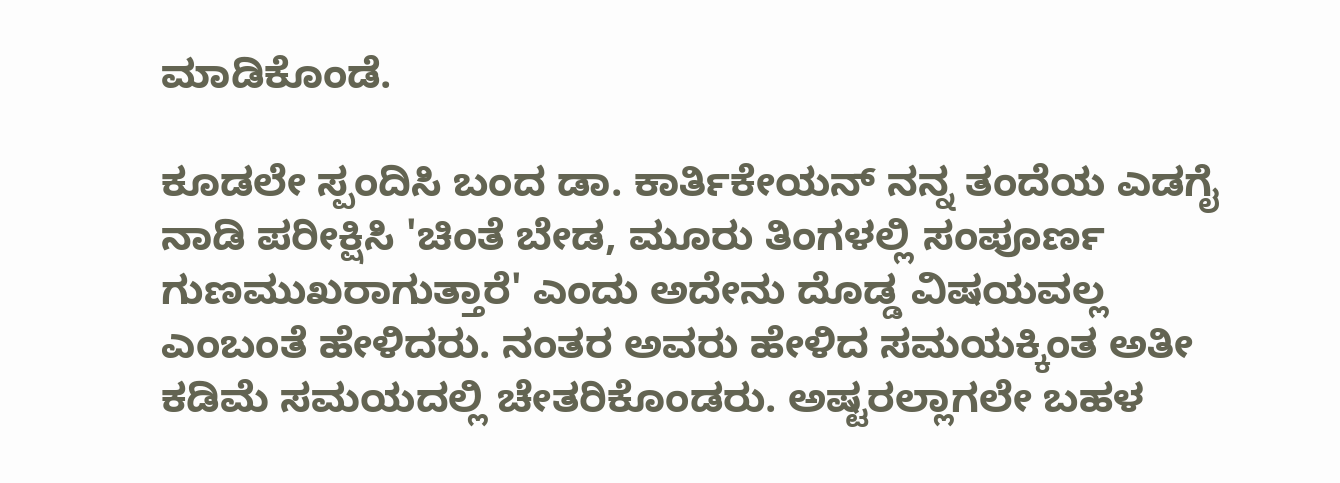ಮಾಡಿಕೊಂಡೆ.

ಕೂಡಲೇ ಸ್ಪಂದಿಸಿ ಬಂದ ಡಾ. ಕಾರ್ತಿಕೇಯನ್ ನನ್ನ ತಂದೆಯ ಎಡಗೈ ನಾಡಿ ಪರೀಕ್ಷಿಸಿ 'ಚಿಂತೆ ಬೇಡ, ಮೂರು ತಿಂಗಳಲ್ಲಿ ಸಂಪೂರ್ಣ ಗುಣಮುಖರಾಗುತ್ತಾರೆ' ಎಂದು ಅದೇನು ದೊಡ್ಡ ವಿಷಯವಲ್ಲ ಎಂಬಂತೆ ಹೇಳಿದರು. ನಂತರ ಅವರು ಹೇಳಿದ ಸಮಯಕ್ಕಿಂತ ಅತೀ ಕಡಿಮೆ ಸಮಯದಲ್ಲಿ ಚೇತರಿಕೊಂಡರು. ಅಷ್ಟರಲ್ಲಾಗಲೇ ಬಹಳ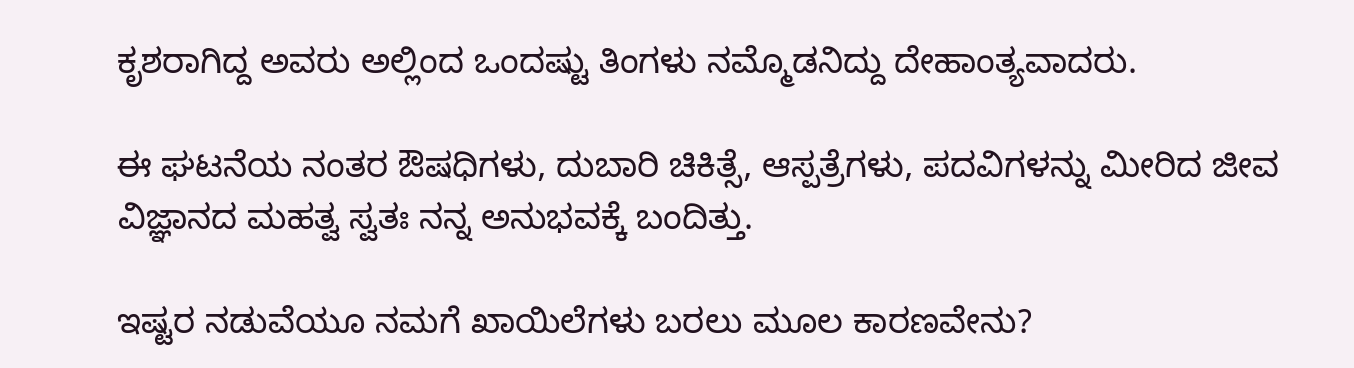ಕೃಶರಾಗಿದ್ದ ಅವರು ಅಲ್ಲಿಂದ ಒಂದಷ್ಟು ತಿಂಗಳು ನಮ್ಮೊಡನಿದ್ದು ದೇಹಾಂತ್ಯವಾದರು.

ಈ ಘಟನೆಯ ನಂತರ ಔಷಧಿಗಳು, ದುಬಾರಿ ಚಿಕಿತ್ಸೆ, ಆಸ್ಪತ್ರೆಗಳು, ಪದವಿಗಳನ್ನು ಮೀರಿದ ಜೀವ ವಿಜ್ಞಾನದ ಮಹತ್ವ ಸ್ವತಃ ನನ್ನ ಅನುಭವಕ್ಕೆ ಬಂದಿತ್ತು.

ಇಷ್ಟರ ನಡುವೆಯೂ ನಮಗೆ ಖಾಯಿಲೆಗಳು ಬರಲು ಮೂಲ ಕಾರಣವೇನು?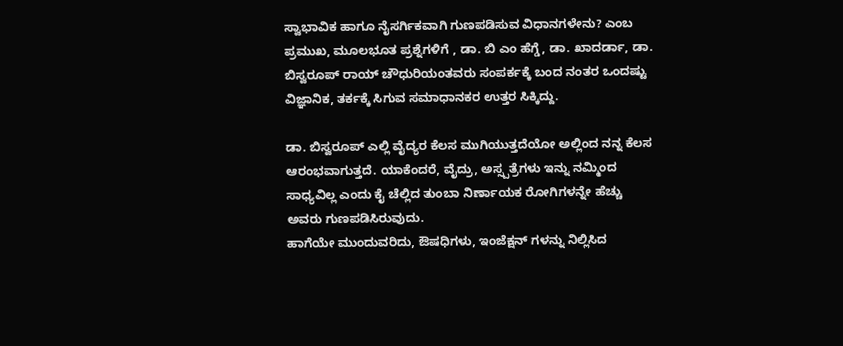ಸ್ವಾಭಾವಿಕ ಹಾಗೂ ನೈಸರ್ಗಿಕವಾಗಿ ಗುಣಪಡಿಸುವ ವಿಧಾನಗಳೇನು? ಎಂಬ ಪ್ರಮುಖ, ಮೂಲಭೂತ ಪ್ರಶ್ನೆಗಳಿಗೆ , ಡಾ. ಬಿ ಎಂ ಹೆಗ್ಡೆ, ಡಾ. ಖಾದರ್ಡಾ, ಡಾ. ಬಿಸ್ವರೂಪ್ ರಾಯ್ ಚೌಧುರಿಯಂತವರು ಸಂಪರ್ಕಕ್ಕೆ ಬಂದ ನಂತರ ಒಂದಷ್ಟು ವಿಜ್ಞಾನಿಕ, ತರ್ಕಕ್ಕೆ ಸಿಗುವ ಸಮಾಧಾನಕರ ಉತ್ತರ ಸಿಕ್ಕಿದ್ದು.

ಡಾ. ಬಿಸ್ವರೂಪ್ ಎಲ್ಲಿ ವೈದ್ಯರ ಕೆಲಸ ಮುಗಿಯುತ್ತದೆಯೋ ಅಲ್ಲಿಂದ ನನ್ನ ಕೆಲಸ ಆರಂಭವಾಗುತ್ತದೆ. ಯಾಕೆಂದರೆ, ವೈದ್ರು, ಅಸ್ಸ್ಪತ್ರೆಗಳು ಇನ್ನು ನಮ್ಮಿಂದ ಸಾಧ್ಯವಿಲ್ಲ ಎಂದು ಕೈ ಚೆಲ್ಲಿದ ತುಂಬಾ ನಿರ್ಣಾಯಕ ರೋಗಿಗಳನ್ನೇ ಹೆಚ್ಚು ಅವರು ಗುಣಪಡಿಸಿರುವುದು.
ಹಾಗೆಯೇ ಮುಂದುವರಿದು, ಔಷಧಿಗಳು, ಇಂಜೆಕ್ಷನ್ ಗಳನ್ನು ನಿಲ್ಲಿಸಿದ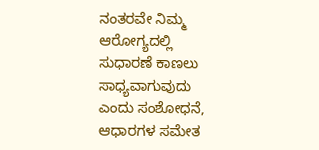ನಂತರವೇ ನಿಮ್ಮ ಆರೋಗ್ಯದಲ್ಲಿ ಸುಧಾರಣೆ ಕಾಣಲು ಸಾಧ್ಯವಾಗುವುದು ಎಂದು ಸಂಶೋಧನೆ, ಆಧಾರಗಳ ಸಮೇತ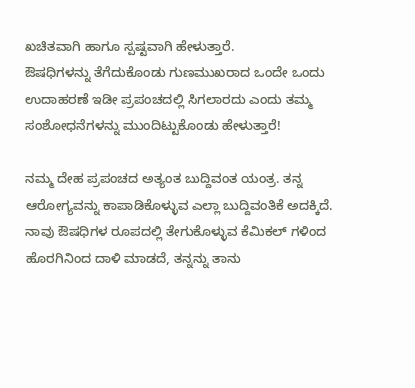ಖಚಿತವಾಗಿ ಹಾಗೂ ಸ್ಪಷ್ಟವಾಗಿ ಹೇಳುತ್ತಾರೆ.
ಔಷಧಿಗಳನ್ನು ತೆಗೆದುಕೊಂಡು ಗುಣಮುಖರಾದ ಒಂದೇ ಒಂದು ಉದಾಹರಣೆ ಇಡೀ ಪ್ರಪಂಚದಲ್ಲಿ ಸಿಗಲಾರದು ಎಂದು ತಮ್ಮ ಸಂಶೋಧನೆಗಳನ್ನು ಮುಂದಿಟ್ಟುಕೊಂಡು ಹೇಳುತ್ತಾರೆ!

ನಮ್ಮ ದೇಹ ಪ್ರಪಂಚದ ಅತ್ಯಂತ ಬುದ್ದಿವಂತ ಯಂತ್ರ. ತನ್ನ ಆರೋಗ್ಯವನ್ನು ಕಾಪಾಡಿಕೊಳ್ಳುವ ಎಲ್ಲಾ ಬುದ್ದಿವಂತಿಕೆ ಅದಕ್ಕಿದೆ. ನಾವು ಔಷಧಿಗಳ ರೂಪದಲ್ಲಿ ತೇಗುಕೊಳ್ಳುವ ಕೆಮಿಕಲ್ ಗಳಿಂದ ಹೊರಗಿನಿಂದ ದಾಳಿ ಮಾಡದೆ, ತನ್ನನ್ನು ತಾನು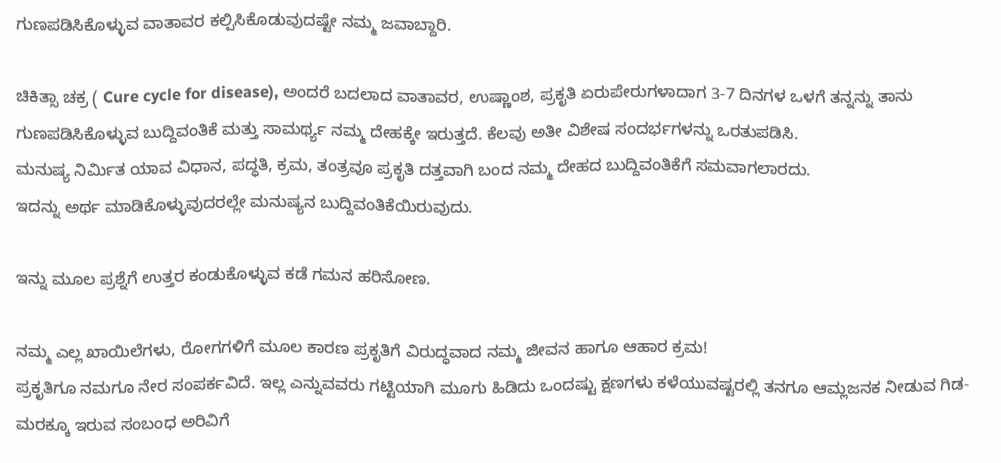ಗುಣಪಡಿಸಿಕೊಳ್ಳುವ ವಾತಾವರ ಕಲ್ಪಿಸಿಕೊಡುವುದಷ್ಟೇ ನಮ್ಮ ಜವಾಬ್ದಾರಿ.

ಚಿಕಿತ್ಸಾ ಚಕ್ರ ( Cure cycle for disease), ಅಂದರೆ ಬದಲಾದ ವಾತಾವರ, ಉಷ್ಣಾಂಶ, ಪ್ರಕೃತಿ ಏರುಪೇರುಗಳಾದಾಗ 3-7 ದಿನಗಳ ಒಳಗೆ ತನ್ನನ್ನು ತಾನು ಗುಣಪಡಿಸಿಕೊಳ್ಳುವ ಬುದ್ದಿವಂತಿಕೆ ಮತ್ತು ಸಾಮರ್ಥ್ಯ ನಮ್ಮ ದೇಹಕ್ಕೇ ಇರುತ್ತದೆ. ಕೆಲವು ಅತೀ ವಿಶೇಷ ಸಂದರ್ಭಗಳನ್ನು ಒರತುಪಡಿಸಿ.
ಮನುಷ್ಯ ನಿರ್ಮಿತ ಯಾವ ವಿಧಾನ, ಪದ್ಧತಿ, ಕ್ರಮ, ತಂತ್ರವೂ ಪ್ರಕೃತಿ ದತ್ತವಾಗಿ ಬಂದ ನಮ್ಮ ದೇಹದ ಬುದ್ದಿವಂತಿಕೆಗೆ ಸಮವಾಗಲಾರದು.
ಇದನ್ನು ಅರ್ಥ ಮಾಡಿಕೊಳ್ಳುವುದರಲ್ಲೇ ಮನುಷ್ಯನ ಬುದ್ದಿವಂತಿಕೆಯಿರುವುದು.

ಇನ್ನು ಮೂಲ ಪ್ರಶ್ನೆಗೆ ಉತ್ತರ ಕಂಡುಕೊಳ್ಳುವ ಕಡೆ ಗಮನ ಹರಿಸೋಣ.

ನಮ್ಮ ಎಲ್ಲ ಖಾಯಿಲೆಗಳು, ರೋಗಗಳಿಗೆ ಮೂಲ ಕಾರಣ ಪ್ರಕೃತಿಗೆ ವಿರುದ್ಧವಾದ ನಮ್ಮ ಜೀವನ ಹಾಗೂ ಆಹಾರ ಕ್ರಮ!
ಪ್ರಕೃತಿಗೂ ನಮಗೂ ನೇರ ಸಂಪರ್ಕವಿದೆ. ಇಲ್ಲ ಎನ್ನುವವರು ಗಟ್ಟಿಯಾಗಿ ಮೂಗು ಹಿಡಿದು ಒಂದಷ್ಟು ಕ್ಷಣಗಳು ಕಳೆಯುವಷ್ಟರಲ್ಲಿ ತನಗೂ ಆಮ್ಲಜನಕ ನೀಡುವ ಗಿಡ-ಮರಕ್ಕೂ ಇರುವ ಸಂಬಂಧ ಅರಿವಿಗೆ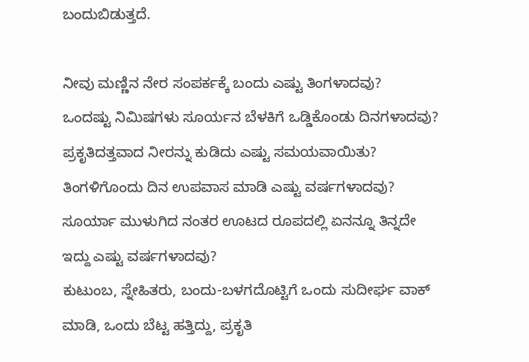ಬಂದುಬಿಡುತ್ತದೆ.

ನೀವು ಮಣ್ಣಿನ ನೇರ ಸಂಪರ್ಕಕ್ಕೆ ಬಂದು ಎಷ್ಟು ತಿಂಗಳಾದವು?
ಒಂದಷ್ಟು ನಿಮಿಷಗಳು ಸೂರ್ಯನ ಬೆಳಕಿಗೆ ಒಡ್ಡಿಕೊಂಡು ದಿನಗಳಾದವು?
ಪ್ರಕೃತಿದತ್ತವಾದ ನೀರನ್ನು ಕುಡಿದು ಎಷ್ಟು ಸಮಯವಾಯಿತು?
ತಿಂಗಳಿಗೊಂದು ದಿನ ಉಪವಾಸ ಮಾಡಿ ಎಷ್ಟು ವರ್ಷಗಳಾದವು?
ಸೂರ್ಯಾ ಮುಳುಗಿದ ನಂತರ ಊಟದ ರೂಪದಲ್ಲಿ ಏನನ್ನೂ ತಿನ್ನದೇ ಇದ್ದು ಎಷ್ಟು ವರ್ಷಗಳಾದವು?
ಕುಟುಂಬ, ಸ್ನೇಹಿತರು, ಬಂದು-ಬಳಗದೊಟ್ಟಿಗೆ ಒಂದು ಸುದೀರ್ಘ ವಾಕ್ ಮಾಡಿ, ಒಂದು ಬೆಟ್ಟ ಹತ್ತಿದ್ದು, ಪ್ರಕೃತಿ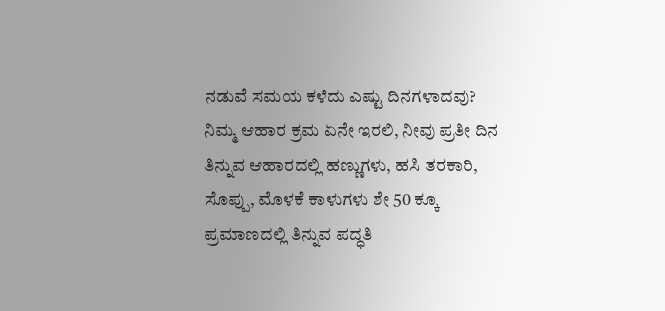ನಡುವೆ ಸಮಯ ಕಳೆದು ಎಷ್ಟು ದಿನಗಳಾದವು?
ನಿಮ್ಮ ಆಹಾರ ಕ್ರಮ ಏನೇ ಇರಲಿ, ನೀವು ಪ್ರತೀ ದಿನ ತಿನ್ನುವ ಆಹಾರದಲ್ಲಿ ಹಣ್ಣುಗಳು, ಹಸಿ ತರಕಾರಿ, ಸೊಪ್ಪು, ಮೊಳಕೆ ಕಾಳುಗಳು ಶೇ 50 ಕ್ಕೂ ಪ್ರಮಾಣದಲ್ಲಿ ತಿನ್ನುವ ಪದ್ಧತಿ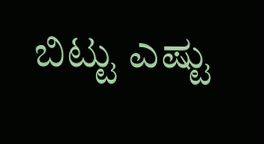ಬಿಟ್ಟು ಎಷ್ಟು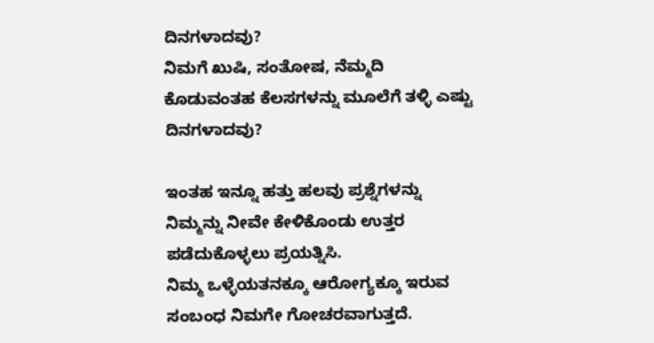ದಿನಗಳಾದವು?
ನಿಮಗೆ ಖುಷಿ, ಸಂತೋಷ, ನೆಮ್ಮದಿ ಕೊಡುವಂತಹ ಕೆಲಸಗಳನ್ನು ಮೂಲೆಗೆ ತಳ್ಳಿ ಎಷ್ಟು ದಿನಗಳಾದವು?

ಇಂತಹ ಇನ್ನೂ ಹತ್ತು ಹಲವು ಪ್ರಶ್ನೆಗಳನ್ನು ನಿಮ್ಮನ್ನು ನೀವೇ ಕೇಳಿಕೊಂಡು ಉತ್ತರ ಪಡೆದುಕೊಳ್ಳಲು ಪ್ರಯತ್ನಿಸಿ.
ನಿಮ್ಮ ಒಳ್ಳೆಯತನಕ್ಕೂ ಆರೋಗ್ಯಕ್ಕೂ ಇರುವ ಸಂಬಂಧ ನಿಮಗೇ ಗೋಚರವಾಗುತ್ತದೆ.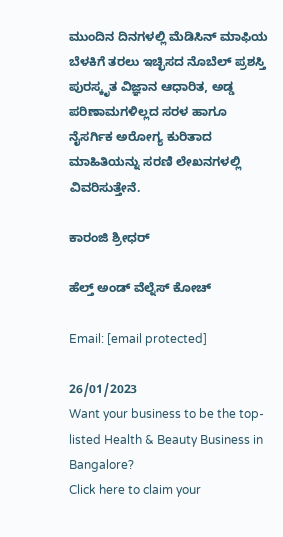ಮುಂದಿನ ದಿನಗಳಲ್ಲಿ ಮೆಡಿಸಿನ್ ಮಾಫಿಯ ಬೆಳಕಿಗೆ ತರಲು ಇಚ್ಛಿಸದ ನೊಬೆಲ್ ಪ್ರಶಸ್ತಿ ಪುರಸ್ಕೃತ ವಿಜ್ಞಾನ ಆಧಾರಿತ, ಅಡ್ಡ ಪರಿಣಾಮಗಳಿಲ್ಲದ ಸರಳ ಹಾಗೂ ನೈಸರ್ಗಿಕ ಅರೋಗ್ಯ ಕುರಿತಾದ ಮಾಹಿತಿಯನ್ನು ಸರಣಿ ಲೇಖನಗಳಲ್ಲಿ ವಿವರಿಸುತ್ತೇನೆ.

ಕಾರಂಜಿ ಶ್ರೀಧರ್

ಹೆಲ್ತ್ ಅಂಡ್ ವೆಲ್ನೆಸ್ ಕೋಚ್

Email: [email protected]

26/01/2023
Want your business to be the top-listed Health & Beauty Business in Bangalore?
Click here to claim your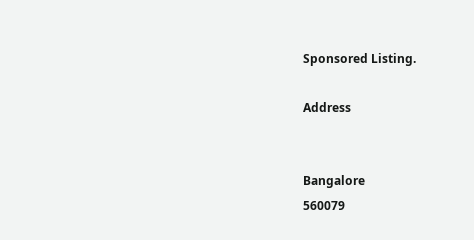Sponsored Listing.

Address


Bangalore
560079